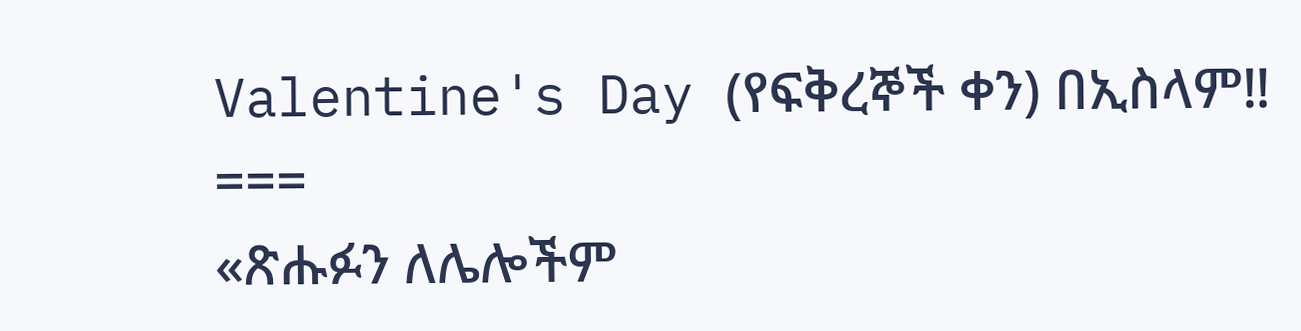Valentine's Day (የፍቅረኞች ቀን) በኢስላም‼
===
«ጽሑፉን ለሌሎችም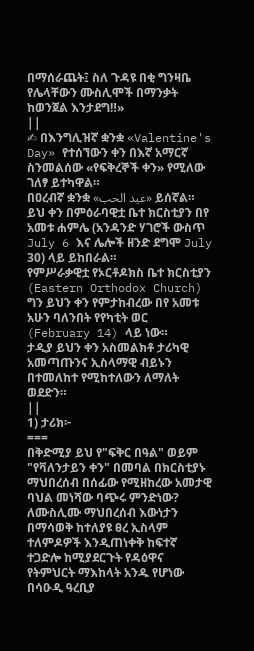በማሰራጨት፤ ስለ ጉዳዩ በቂ ግንዛቤ የሌላቸውን ሙስሊሞች በማንቃት ከወንጀል እንታደግ‼»
||
✍ በእንግሊዝኛ ቋንቋ «Valentine's Day» የተሰኘውን ቀን በእኛ አማርኛ ስንመልሰው «የፍቅረኞች ቀን» የሚለው ገለፃ ይተካዋል።
በዐረብኛ ቋንቋ «عيد الحب» ይሰኛል።
ይህ ቀን በምዕራባዊቷ ቤተ ክርስቲያን በየ አመቱ ሐምሌ (አንዳንድ ሃገሮች ውስጥ July 6 እና ሌሎች ዘንድ ደግሞ July 30) ላይ ይከበራል።
የምሥራቃዊቷ የኦርቶዶክስ ቤተ ክርስቲያን (Eastern Orthodox Church) ግን ይህን ቀን የምታከብረው በየ አመቱ አሁን ባለንበት የየካቲት ወር (February 14) ላይ ነው።
ታዲያ ይህን ቀን አስመልክቶ ታሪካዊ አመጣጡንና ኢስላማዊ ብይኑን በተመለከተ የሚከተለውን ለማለት ወደድን።
||
1) ታሪክ፦
===
በቅድሚያ ይህ የ"ፍቅር በዓል" ወይም "የቫለንታይን ቀን" በመባል በክርስቲያኑ ማህበረሰብ በሰፊው የሚዘከረው አመታዊ ባህል መነሻው ባጭሩ ምንድነው?
ለሙስሊሙ ማህበረሰብ እውነታን በማሳወቅ ከተለያዩ ፀረ ኢስላም ተለምዶዎች እንዲጠነቀቅ ከፍተኛ ተጋድሎ ከሚያደርጉት የዳዕዋና የትምህርት ማእከላት አንዱ የሆነው በሳዑዲ ዓረቢያ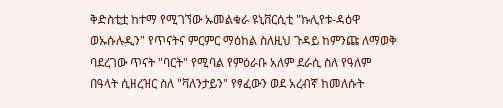ቅድስቲቷ ከተማ የሚገኘው ኡመልቁራ ዩኒቨርሲቲ "ኩሊየቱ-ዳዕዋ ወኡሱሉዲን" የጥናትና ምርምር ማዕከል ስለዚህ ጉዳይ ከምንጩ ለማወቅ ባደረገው ጥናት "ባርት" የሚባል የምዕራቡ አለም ደራሲ ስለ የዓለም በዓላት ሲዘረዝር ስለ "ቫለንታይን" የፃፈውን ወደ አረብኛ ከመለሱት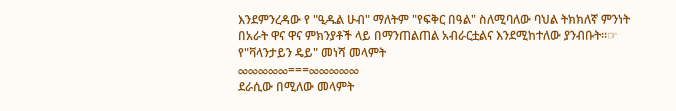እንደምንረዳው የ "ዒዱል ሁብ" ማለትም "የፍቅር በዓል" ስለሚባለው ባህል ትክክለኛ ምንነት በአራት ዋና ዋና ምክንያቶች ላይ በማንጠልጠል አብራርቷልና እንደሚከተለው ያንብቡት።☞
የ"ቫላንታይን ዴይ" መነሻ መላምት
∞∞∞∞∞===∞∞∞∞∞
ደራሲው በሚለው መላምት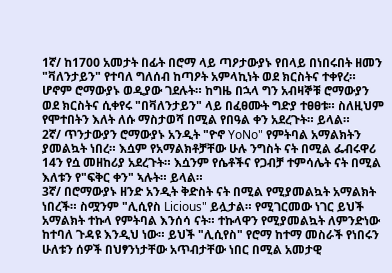1ኛ/ ከ1700 አመታት በፊት በሮማ ላይ ጣዖታውያኑ የበላይ በነበሩበት ዘመን "ቫለንታይን" የተባለ ግለሰብ ከጣዖት አምላኪነት ወደ ክርስትና ተቀየረ። ሆኖም ሮማውያኑ ወዲያው ገደሉት። ከግዜ በኋላ ግን አብዛኞቹ ሮማውያን ወደ ክርስትና ሲቀየሩ "በቫለንታይን" ላይ በፈፀሙት ግድያ ተፀፀቱ። ስለዚህም የሞተበትን እለት ለሱ ማስታወሻ በሚል የበዓል ቀን አደረጉት። ይላል።
2ኛ/ ጥንታውያን ሮማውያኑ አንዲት "ዮኖ YoNo" የምትባል አማልክትን ያመልኳት ነበረ። እሷም የአማልክቶቻቸው ሁሉ ንግስት ናት በሚል ፌብሩዋሪ 14ን የሷ መዘከሪያ አደረጉት። እሷንም የሴቶችና የጋብቻ ተምሳሌት ናት በሚል እለቱን የ"ፍቅር ቀን" ኣሉት። ይላል።
3ኛ/ በሮማውያኑ ዘንድ አንዲት ቅድስት ናት በሚል የሚያመልኳት አማልክት ነበረች። ስሟንም "ሊሲየስ Licious" ይሏታል። የሚገርመው ነገር ይህች አማልክት ተኩላ የምትባል እንሰሳ ናት። ተኩላዋን የሚያመልኳት ለምንድነው ከተባለ ጉዳዩ እንዲህ ነው። ይህች "ሊሲየስ" የሮማ ከተማ መስራች የነበሩን ሁለቱን ሰዎች በህፃንነታቸው አጥብታቸው ነበር በሚል አመታዊ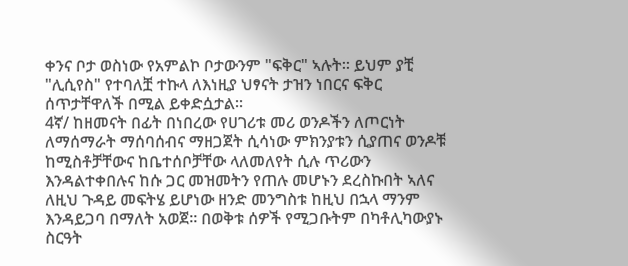ቀንና ቦታ ወስነው የአምልኮ ቦታውንም "ፍቅር" ኣሉት። ይህም ያቺ "ሊሲየስ" የተባለቿ ተኩላ ለእነዚያ ህፃናት ታዝን ነበርና ፍቅር ሰጥታቸዋለች በሚል ይቀድሷታል።
4ኛ/ ከዘመናት በፊት በነበረው የሀገሪቱ መሪ ወንዶችን ለጦርነት ለማሰማራት ማሰባሰብና ማዘጋጀት ሲሳነው ምክንያቱን ሲያጠና ወንዶቹ ከሚስቶቻቸውና ከቤተሰቦቻቸው ላለመለየት ሲሉ ጥሪውን እንዳልተቀበሉና ከሱ ጋር መዝመትን የጠሉ መሆኑን ደረስኩበት ኣለና ለዚህ ጉዳይ መፍትሄ ይሆነው ዘንድ መንግስቱ ከዚህ በኋላ ማንም እንዳይጋባ በማለት አወጀ። በወቅቱ ሰዎች የሚጋቡትም በካቶሊካውያኑ ስርዓት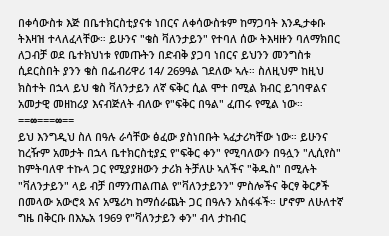በቀሳውስቱ እጅ በቤተክርስቲያናቱ ነበርና ለቀሳውስቱም ከማጋባት እንዲታቀቡ ትእዛዝ ተላለፈላቸው። ይሁንና "ቄስ ቫለንታይን" የተባለ ሰው ትእዛዙን ባለማክበር ለጋብቻ ወደ ቤተክህነቱ የመጡትን በድብቅ ያጋባ ነበርና ይህንን መንግስቱ ሲደርስበት ያንን ቄስ በፌብሪዋሪ 14/ 269ዓል ገደለው ኣሉ። ስለዚህም ከዚህ ክስተት በኋላ ይህ ቄስ ቫለንታይን ለኛ ፍቅር ሲል ሞተ በሚል ክብር ይገባዋልና አመታዊ መዘከሪያ እናብጅለት ብለው የ"ፍቅር በዓል" ፈጠሩ የሚል ነው።
==∞===∞==
ይህ እንግዲህ ስለ በዓሉ ራሳቸው ፅፈው ያስነበቡት ኣፈታሪካቸው ነው። ይሁንና ከረዥም አመታት በኋላ ቤተክርስቲያኗ የ"ፍቅር ቀን" የሚባለውን በዓሏን "ሊሲየስ" ከምትባለዋ ተኩላ ጋር የሚያያዘውን ታሪክ ትቻለሁ ኣለችና "ቅዱስ" በሚሉት "ቫለንታይን" ላይ ብቻ በማንጠልጠል የ"ቫለንታይንን" ምስሎችና ቅርፃ ቅርፆች በመላው አውሮጳ እና አሜሪካ ከማሰራጨት ጋር በዓሉን አስፋፋች። ሆኖም ለሁለተኛ ግዜ በቅርቡ በእኤአ 1969 የ"ቫለንታይን ቀን" ብላ ታከብር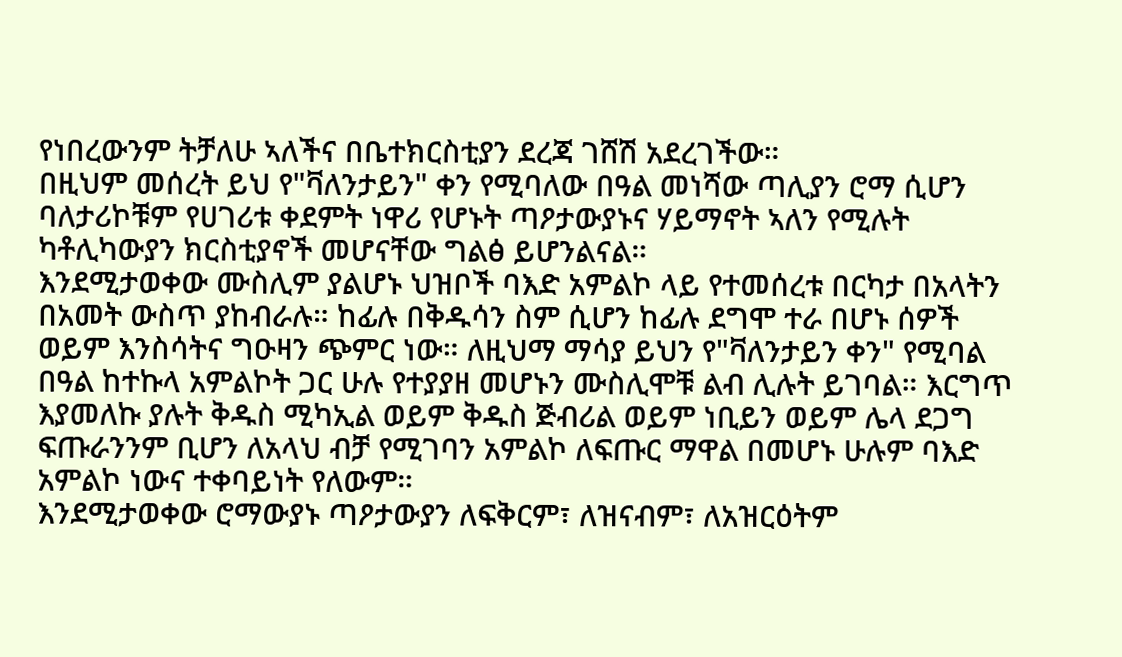የነበረውንም ትቻለሁ ኣለችና በቤተክርስቲያን ደረጃ ገሸሽ አደረገችው።
በዚህም መሰረት ይህ የ"ቫለንታይን" ቀን የሚባለው በዓል መነሻው ጣሊያን ሮማ ሲሆን ባለታሪኮቹም የሀገሪቱ ቀደምት ነዋሪ የሆኑት ጣዖታውያኑና ሃይማኖት ኣለን የሚሉት ካቶሊካውያን ክርስቲያኖች መሆናቸው ግልፅ ይሆንልናል።
እንደሚታወቀው ሙስሊም ያልሆኑ ህዝቦች ባእድ አምልኮ ላይ የተመሰረቱ በርካታ በአላትን በአመት ውስጥ ያከብራሉ። ከፊሉ በቅዱሳን ስም ሲሆን ከፊሉ ደግሞ ተራ በሆኑ ሰዎች ወይም እንስሳትና ግዑዛን ጭምር ነው። ለዚህማ ማሳያ ይህን የ"ቫለንታይን ቀን" የሚባል በዓል ከተኩላ አምልኮት ጋር ሁሉ የተያያዘ መሆኑን ሙስሊሞቹ ልብ ሊሉት ይገባል። እርግጥ እያመለኩ ያሉት ቅዱስ ሚካኢል ወይም ቅዱስ ጅብሪል ወይም ነቢይን ወይም ሌላ ደጋግ ፍጡራንንም ቢሆን ለአላህ ብቻ የሚገባን አምልኮ ለፍጡር ማዋል በመሆኑ ሁሉም ባእድ አምልኮ ነውና ተቀባይነት የለውም።
እንደሚታወቀው ሮማውያኑ ጣዖታውያን ለፍቅርም፣ ለዝናብም፣ ለአዝርዕትም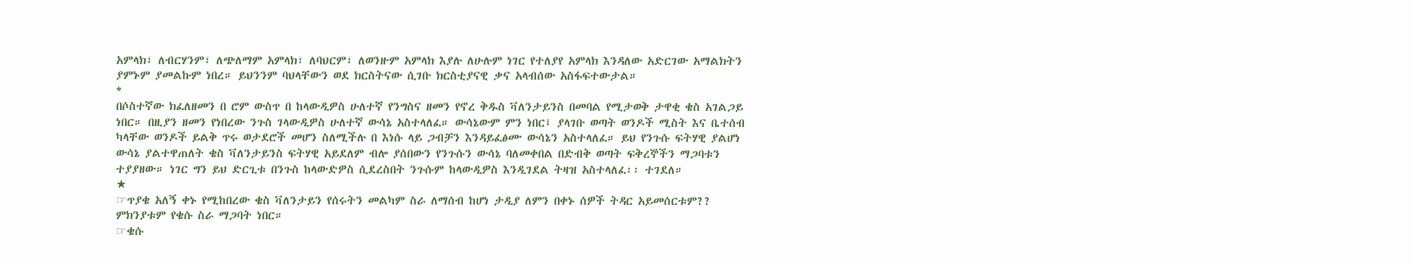አምላክ፣ ለብርሃንም፣ ለጭለማም አምላክ፣ ለባህርም፣ ለወንዙም አምላክ እያሉ ለሁሉም ነገር የተለያየ አምላክ እንዳለው አድርገው አማልክትን ያምኑም ያመልኩም ነበረ። ይህንንም ባህላቸውን ወደ ክርስትናው ሲገቡ ክርስቲያናዊ ቃና አላብሰው አስፋፍተውታል።
*
በሶስተኛው ክፈለዘመን በ ሮም ውስጥ በ ከላውዲዎስ ሁለተኛ የንግስና ዘመን የኖረ ቅዱስ ቫለንታይንስ በመባል የሚታወቅ ታዋቂ ቄስ አገልጋይ ነበር። በዚያን ዘመን የነበረው ንጉስ ገላውዲዎስ ሁለተኛ ውሳኔ አስተላለፈ። ውሳኔውም ምን ነበር፤ ያላገቡ ወጣት ወንዶች ሚስት እና ቤተሰብ ካላቸው ወንዶች ይልቅ ጥሩ ወታደሮች መሆን ስለሚችሉ በ እነሱ ላይ ጋብቻን እንዳይፈፅሙ ውሳኔን አስተላለፈ። ይህ የንጉሱ ፍትሃዊ ያልሆነ ውሳኔ ያልተዋጠለት ቄስ ቫለንታይንስ ፍትሃዊ አይደለም ብሎ ያሰበውን የንጉሱን ውሳኔ ባለመቀበል በድብቅ ወጣት ፍቅረኞችን ማጋባቱን ተያያዘው። ነገር ግን ይህ ድርጊቱ በንጉስ ከላውድዎስ ሲደረስበት ንጉሱም ከላውዲዎስ እንዲገደል ትዛዝ አስተላለፈ፡፡ ተገደለ።
★
☞ጥያቄ አለኝ ቀኑ የሚከበረው ቄስ ቫለንታይን የሰሩትን መልካም ስራ ለማሰብ ከሆነ ታዲያ ለምን በቀኑ ሰዎች ትዳር አይመሰርቱም?? ምክንያቱም የቄሱ ስራ ማጋባት ነበር።
☞ቄሱ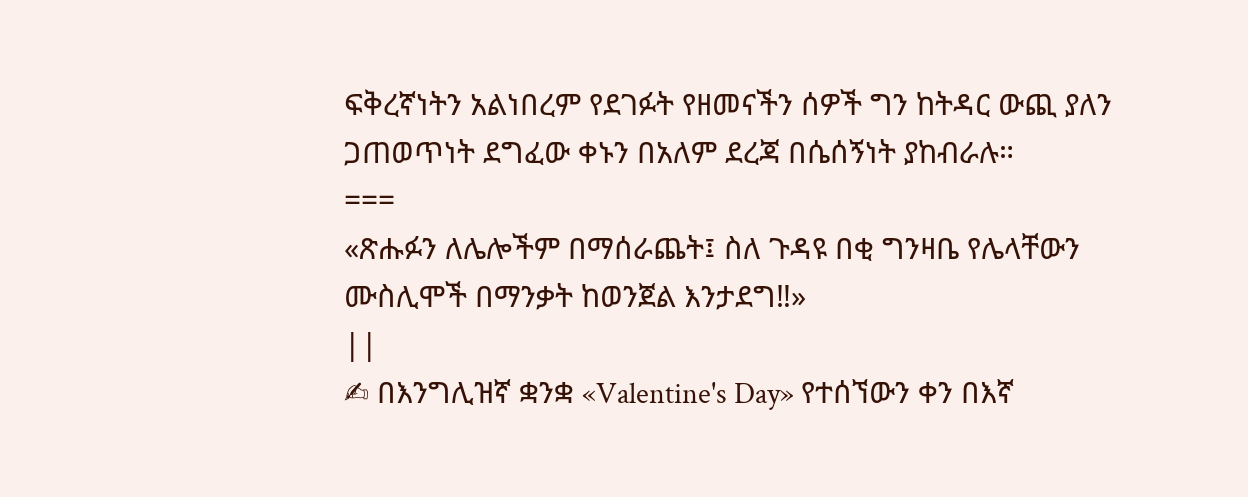ፍቅረኛነትን አልነበረም የደገፉት የዘመናችን ሰዎች ግን ከትዳር ውጪ ያለን ጋጠወጥነት ደግፈው ቀኑን በአለም ደረጃ በሴሰኝነት ያከብራሉ።
===
«ጽሑፉን ለሌሎችም በማሰራጨት፤ ስለ ጉዳዩ በቂ ግንዛቤ የሌላቸውን ሙስሊሞች በማንቃት ከወንጀል እንታደግ‼»
||
✍ በእንግሊዝኛ ቋንቋ «Valentine's Day» የተሰኘውን ቀን በእኛ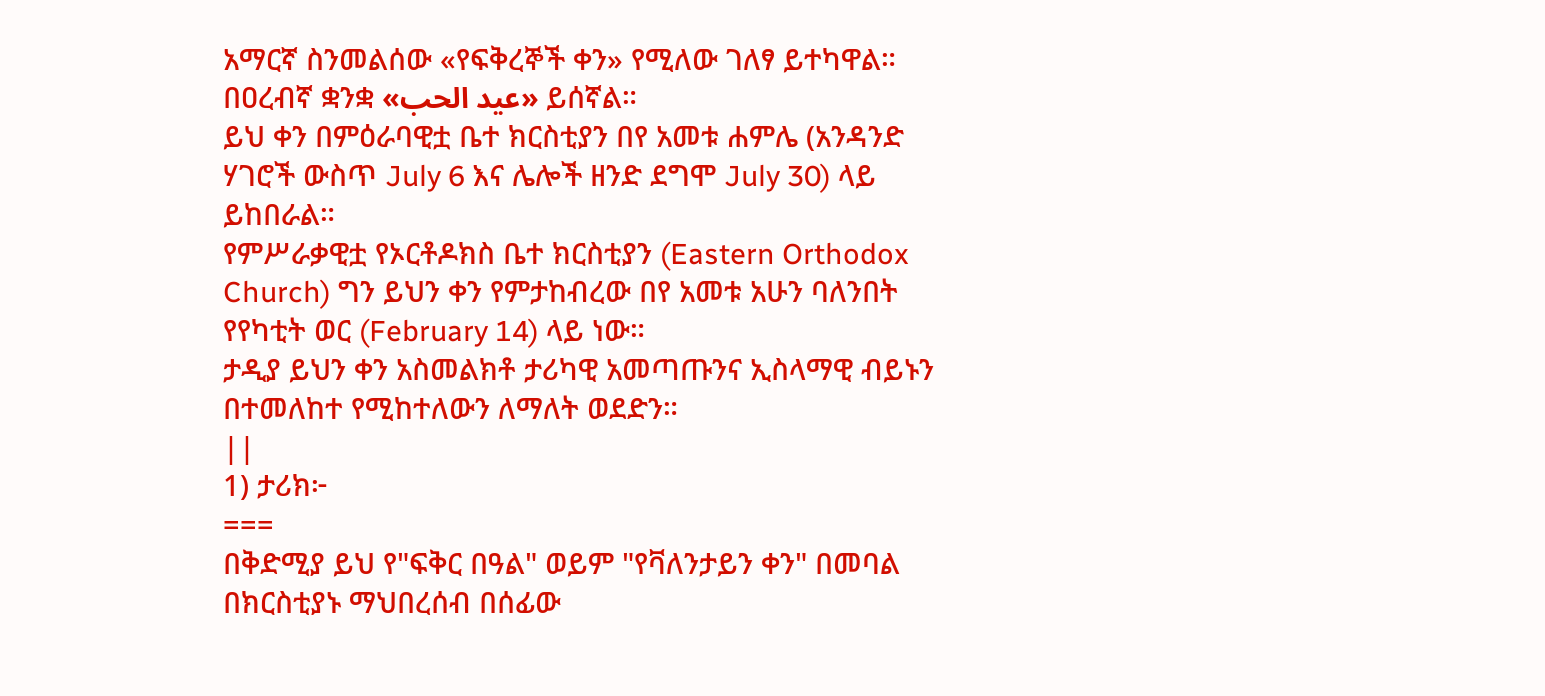አማርኛ ስንመልሰው «የፍቅረኞች ቀን» የሚለው ገለፃ ይተካዋል።
በዐረብኛ ቋንቋ «عيد الحب» ይሰኛል።
ይህ ቀን በምዕራባዊቷ ቤተ ክርስቲያን በየ አመቱ ሐምሌ (አንዳንድ ሃገሮች ውስጥ July 6 እና ሌሎች ዘንድ ደግሞ July 30) ላይ ይከበራል።
የምሥራቃዊቷ የኦርቶዶክስ ቤተ ክርስቲያን (Eastern Orthodox Church) ግን ይህን ቀን የምታከብረው በየ አመቱ አሁን ባለንበት የየካቲት ወር (February 14) ላይ ነው።
ታዲያ ይህን ቀን አስመልክቶ ታሪካዊ አመጣጡንና ኢስላማዊ ብይኑን በተመለከተ የሚከተለውን ለማለት ወደድን።
||
1) ታሪክ፦
===
በቅድሚያ ይህ የ"ፍቅር በዓል" ወይም "የቫለንታይን ቀን" በመባል በክርስቲያኑ ማህበረሰብ በሰፊው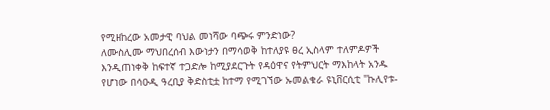የሚዘከረው አመታዊ ባህል መነሻው ባጭሩ ምንድነው?
ለሙስሊሙ ማህበረሰብ እውነታን በማሳወቅ ከተለያዩ ፀረ ኢስላም ተለምዶዎች እንዲጠነቀቅ ከፍተኛ ተጋድሎ ከሚያደርጉት የዳዕዋና የትምህርት ማእከላት አንዱ የሆነው በሳዑዲ ዓረቢያ ቅድስቲቷ ከተማ የሚገኘው ኡመልቁራ ዩኒቨርሲቲ "ኩሊየቱ-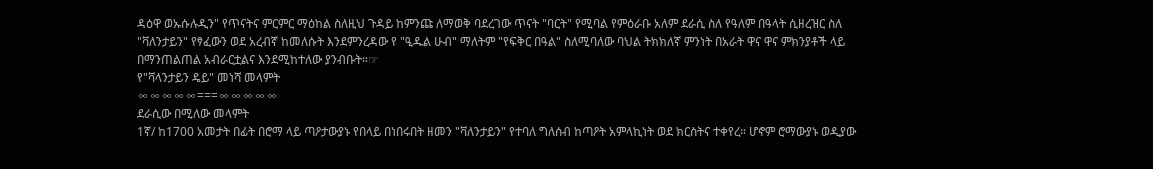ዳዕዋ ወኡሱሉዲን" የጥናትና ምርምር ማዕከል ስለዚህ ጉዳይ ከምንጩ ለማወቅ ባደረገው ጥናት "ባርት" የሚባል የምዕራቡ አለም ደራሲ ስለ የዓለም በዓላት ሲዘረዝር ስለ "ቫለንታይን" የፃፈውን ወደ አረብኛ ከመለሱት እንደምንረዳው የ "ዒዱል ሁብ" ማለትም "የፍቅር በዓል" ስለሚባለው ባህል ትክክለኛ ምንነት በአራት ዋና ዋና ምክንያቶች ላይ በማንጠልጠል አብራርቷልና እንደሚከተለው ያንብቡት።☞
የ"ቫላንታይን ዴይ" መነሻ መላምት
∞∞∞∞∞===∞∞∞∞∞
ደራሲው በሚለው መላምት
1ኛ/ ከ1700 አመታት በፊት በሮማ ላይ ጣዖታውያኑ የበላይ በነበሩበት ዘመን "ቫለንታይን" የተባለ ግለሰብ ከጣዖት አምላኪነት ወደ ክርስትና ተቀየረ። ሆኖም ሮማውያኑ ወዲያው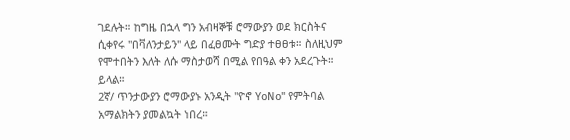ገደሉት። ከግዜ በኋላ ግን አብዛኞቹ ሮማውያን ወደ ክርስትና ሲቀየሩ "በቫለንታይን" ላይ በፈፀሙት ግድያ ተፀፀቱ። ስለዚህም የሞተበትን እለት ለሱ ማስታወሻ በሚል የበዓል ቀን አደረጉት። ይላል።
2ኛ/ ጥንታውያን ሮማውያኑ አንዲት "ዮኖ YoNo" የምትባል አማልክትን ያመልኳት ነበረ።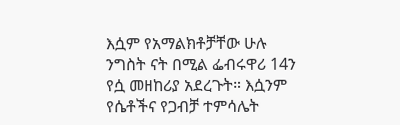እሷም የአማልክቶቻቸው ሁሉ ንግስት ናት በሚል ፌብሩዋሪ 14ን የሷ መዘከሪያ አደረጉት። እሷንም የሴቶችና የጋብቻ ተምሳሌት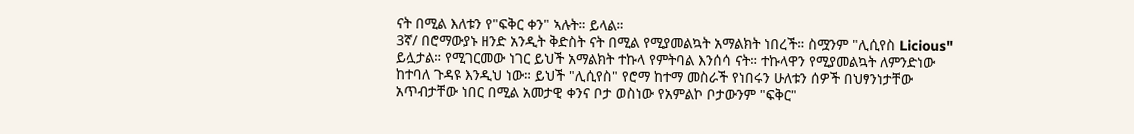ናት በሚል እለቱን የ"ፍቅር ቀን" ኣሉት። ይላል።
3ኛ/ በሮማውያኑ ዘንድ አንዲት ቅድስት ናት በሚል የሚያመልኳት አማልክት ነበረች። ስሟንም "ሊሲየስ Licious" ይሏታል። የሚገርመው ነገር ይህች አማልክት ተኩላ የምትባል እንሰሳ ናት። ተኩላዋን የሚያመልኳት ለምንድነው ከተባለ ጉዳዩ እንዲህ ነው። ይህች "ሊሲየስ" የሮማ ከተማ መስራች የነበሩን ሁለቱን ሰዎች በህፃንነታቸው አጥብታቸው ነበር በሚል አመታዊ ቀንና ቦታ ወስነው የአምልኮ ቦታውንም "ፍቅር"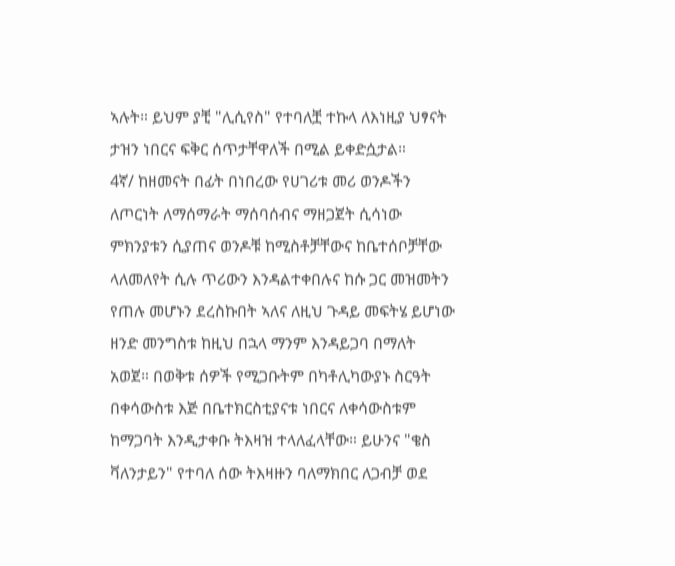ኣሉት። ይህም ያቺ "ሊሲየስ" የተባለቿ ተኩላ ለእነዚያ ህፃናት ታዝን ነበርና ፍቅር ሰጥታቸዋለች በሚል ይቀድሷታል።
4ኛ/ ከዘመናት በፊት በነበረው የሀገሪቱ መሪ ወንዶችን ለጦርነት ለማሰማራት ማሰባሰብና ማዘጋጀት ሲሳነው ምክንያቱን ሲያጠና ወንዶቹ ከሚስቶቻቸውና ከቤተሰቦቻቸው ላለመለየት ሲሉ ጥሪውን እንዳልተቀበሉና ከሱ ጋር መዝመትን የጠሉ መሆኑን ደረስኩበት ኣለና ለዚህ ጉዳይ መፍትሄ ይሆነው ዘንድ መንግስቱ ከዚህ በኋላ ማንም እንዳይጋባ በማለት አወጀ። በወቅቱ ሰዎች የሚጋቡትም በካቶሊካውያኑ ስርዓት በቀሳውስቱ እጅ በቤተክርስቲያናቱ ነበርና ለቀሳውስቱም ከማጋባት እንዲታቀቡ ትእዛዝ ተላለፈላቸው። ይሁንና "ቄስ ቫለንታይን" የተባለ ሰው ትእዛዙን ባለማክበር ለጋብቻ ወደ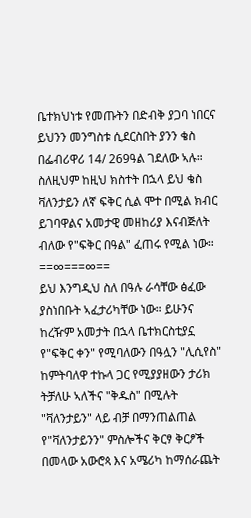ቤተክህነቱ የመጡትን በድብቅ ያጋባ ነበርና ይህንን መንግስቱ ሲደርስበት ያንን ቄስ በፌብሪዋሪ 14/ 269ዓል ገደለው ኣሉ። ስለዚህም ከዚህ ክስተት በኋላ ይህ ቄስ ቫለንታይን ለኛ ፍቅር ሲል ሞተ በሚል ክብር ይገባዋልና አመታዊ መዘከሪያ እናብጅለት ብለው የ"ፍቅር በዓል" ፈጠሩ የሚል ነው።
==∞===∞==
ይህ እንግዲህ ስለ በዓሉ ራሳቸው ፅፈው ያስነበቡት ኣፈታሪካቸው ነው። ይሁንና ከረዥም አመታት በኋላ ቤተክርስቲያኗ የ"ፍቅር ቀን" የሚባለውን በዓሏን "ሊሲየስ" ከምትባለዋ ተኩላ ጋር የሚያያዘውን ታሪክ ትቻለሁ ኣለችና "ቅዱስ" በሚሉት "ቫለንታይን" ላይ ብቻ በማንጠልጠል የ"ቫለንታይንን" ምስሎችና ቅርፃ ቅርፆች በመላው አውሮጳ እና አሜሪካ ከማሰራጨት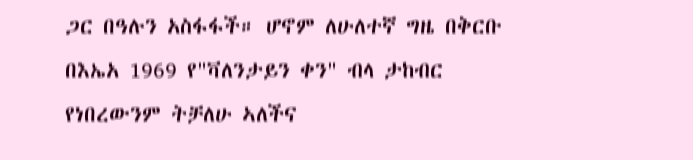ጋር በዓሉን አስፋፋች። ሆኖም ለሁለተኛ ግዜ በቅርቡ በእኤአ 1969 የ"ቫለንታይን ቀን" ብላ ታከብር የነበረውንም ትቻለሁ ኣለችና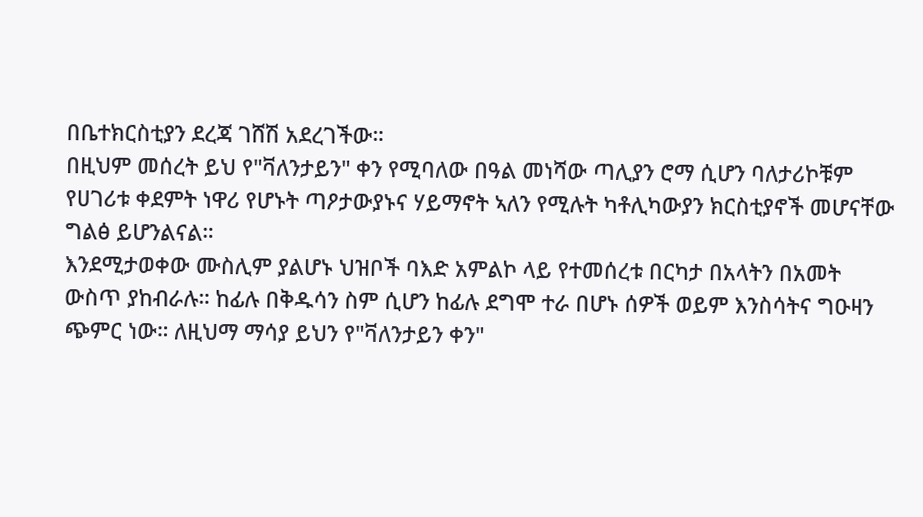በቤተክርስቲያን ደረጃ ገሸሽ አደረገችው።
በዚህም መሰረት ይህ የ"ቫለንታይን" ቀን የሚባለው በዓል መነሻው ጣሊያን ሮማ ሲሆን ባለታሪኮቹም የሀገሪቱ ቀደምት ነዋሪ የሆኑት ጣዖታውያኑና ሃይማኖት ኣለን የሚሉት ካቶሊካውያን ክርስቲያኖች መሆናቸው ግልፅ ይሆንልናል።
እንደሚታወቀው ሙስሊም ያልሆኑ ህዝቦች ባእድ አምልኮ ላይ የተመሰረቱ በርካታ በአላትን በአመት ውስጥ ያከብራሉ። ከፊሉ በቅዱሳን ስም ሲሆን ከፊሉ ደግሞ ተራ በሆኑ ሰዎች ወይም እንስሳትና ግዑዛን ጭምር ነው። ለዚህማ ማሳያ ይህን የ"ቫለንታይን ቀን"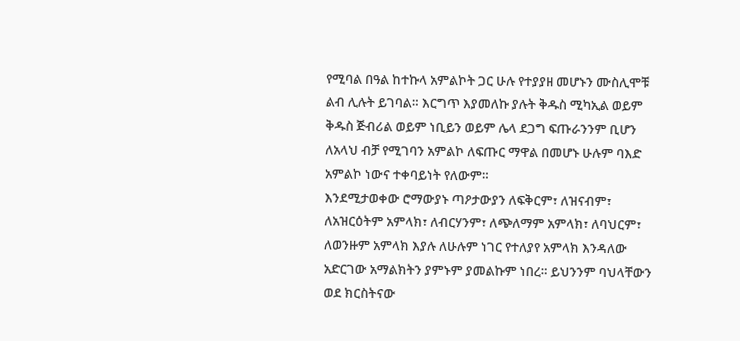የሚባል በዓል ከተኩላ አምልኮት ጋር ሁሉ የተያያዘ መሆኑን ሙስሊሞቹ ልብ ሊሉት ይገባል። እርግጥ እያመለኩ ያሉት ቅዱስ ሚካኢል ወይም ቅዱስ ጅብሪል ወይም ነቢይን ወይም ሌላ ደጋግ ፍጡራንንም ቢሆን ለአላህ ብቻ የሚገባን አምልኮ ለፍጡር ማዋል በመሆኑ ሁሉም ባእድ አምልኮ ነውና ተቀባይነት የለውም።
እንደሚታወቀው ሮማውያኑ ጣዖታውያን ለፍቅርም፣ ለዝናብም፣ ለአዝርዕትም አምላክ፣ ለብርሃንም፣ ለጭለማም አምላክ፣ ለባህርም፣ ለወንዙም አምላክ እያሉ ለሁሉም ነገር የተለያየ አምላክ እንዳለው አድርገው አማልክትን ያምኑም ያመልኩም ነበረ። ይህንንም ባህላቸውን ወደ ክርስትናው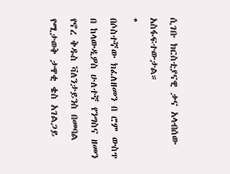ሲገቡ ክርስቲያናዊ ቃና አላብሰው አስፋፍተውታል።
*
በሶስተኛው ክፈለዘመን በ ሮም ውስጥ በ ከላውዲዎስ ሁለተኛ የንግስና ዘመን የኖረ ቅዱስ ቫለንታይንስ በመባል የሚታወቅ ታዋቂ ቄስ አገልጋይ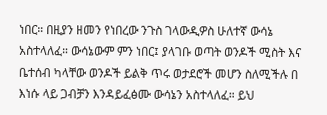ነበር። በዚያን ዘመን የነበረው ንጉስ ገላውዲዎስ ሁለተኛ ውሳኔ አስተላለፈ። ውሳኔውም ምን ነበር፤ ያላገቡ ወጣት ወንዶች ሚስት እና ቤተሰብ ካላቸው ወንዶች ይልቅ ጥሩ ወታደሮች መሆን ስለሚችሉ በ እነሱ ላይ ጋብቻን እንዳይፈፅሙ ውሳኔን አስተላለፈ። ይህ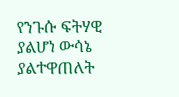የንጉሱ ፍትሃዊ ያልሆነ ውሳኔ ያልተዋጠለት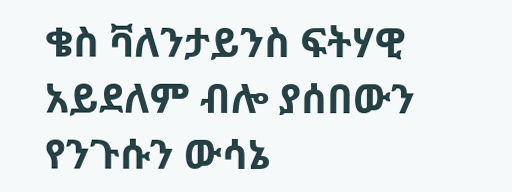ቄስ ቫለንታይንስ ፍትሃዊ አይደለም ብሎ ያሰበውን የንጉሱን ውሳኔ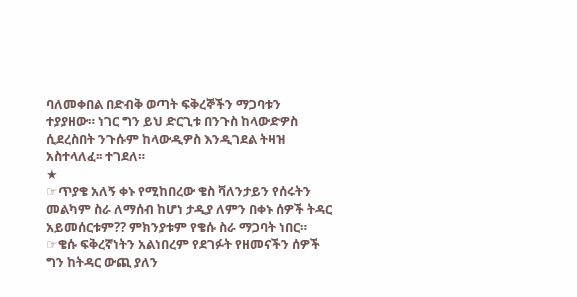ባለመቀበል በድብቅ ወጣት ፍቅረኞችን ማጋባቱን ተያያዘው። ነገር ግን ይህ ድርጊቱ በንጉስ ከላውድዎስ ሲደረስበት ንጉሱም ከላውዲዎስ እንዲገደል ትዛዝ አስተላለፈ፡፡ ተገደለ።
★
☞ጥያቄ አለኝ ቀኑ የሚከበረው ቄስ ቫለንታይን የሰሩትን መልካም ስራ ለማሰብ ከሆነ ታዲያ ለምን በቀኑ ሰዎች ትዳር አይመሰርቱም?? ምክንያቱም የቄሱ ስራ ማጋባት ነበር።
☞ቄሱ ፍቅረኛነትን አልነበረም የደገፉት የዘመናችን ሰዎች ግን ከትዳር ውጪ ያለን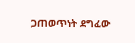ጋጠወጥነት ደግፈው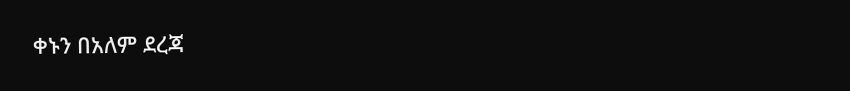ቀኑን በአለም ደረጃ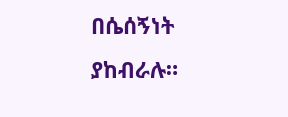በሴሰኝነት ያከብራሉ።